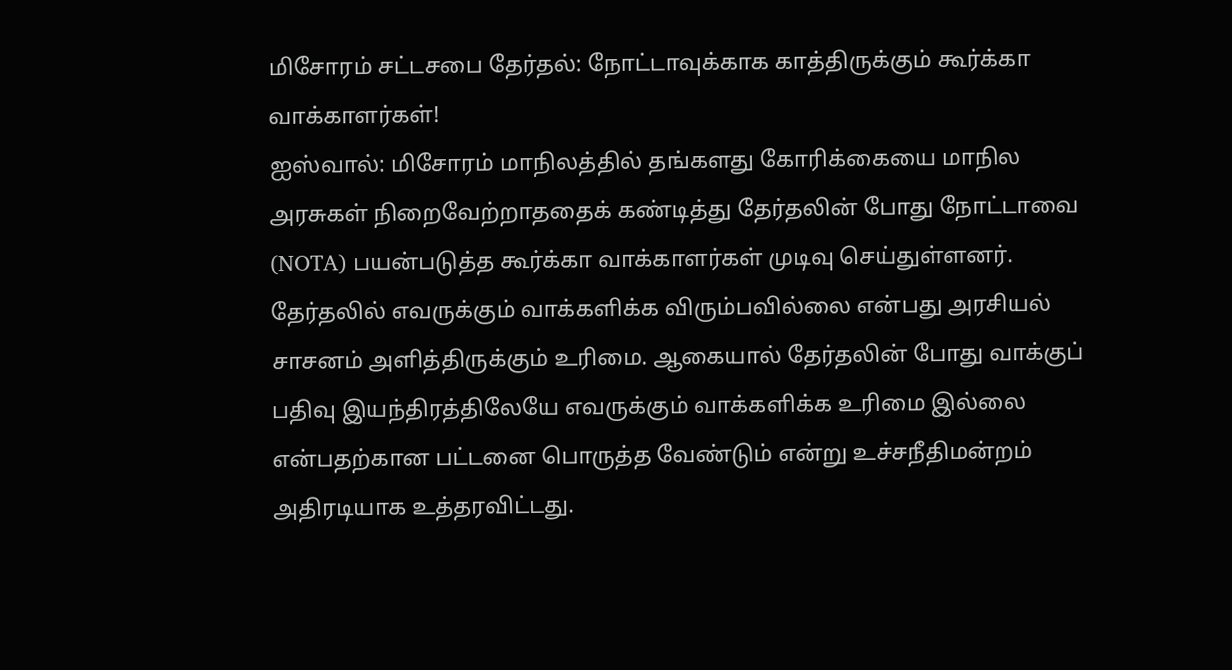மிசோரம் சட்டசபை தேர்தல்: நோட்டாவுக்காக காத்திருக்கும் கூர்க்கா வாக்காளர்கள்!
ஐஸ்வால்: மிசோரம் மாநிலத்தில் தங்களது கோரிக்கையை மாநில அரசுகள் நிறைவேற்றாததைக் கண்டித்து தேர்தலின் போது நோட்டாவை (NOTA) பயன்படுத்த கூர்க்கா வாக்காளர்கள் முடிவு செய்துள்ளனர்.
தேர்தலில் எவருக்கும் வாக்களிக்க விரும்பவில்லை என்பது அரசியல் சாசனம் அளித்திருக்கும் உரிமை. ஆகையால் தேர்தலின் போது வாக்குப் பதிவு இயந்திரத்திலேயே எவருக்கும் வாக்களிக்க உரிமை இல்லை என்பதற்கான பட்டனை பொருத்த வேண்டும் என்று உச்சநீதிமன்றம் அதிரடியாக உத்தரவிட்டது.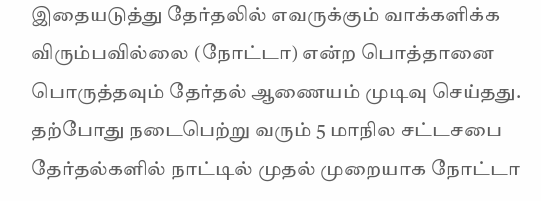இதையடுத்து தேர்தலில் எவருக்கும் வாக்களிக்க விரும்பவில்லை (நோட்டா) என்ற பொத்தானை பொருத்தவும் தேர்தல் ஆணையம் முடிவு செய்தது. தற்போது நடைபெற்று வரும் 5 மாநில சட்டசபை தேர்தல்களில் நாட்டில் முதல் முறையாக நோட்டா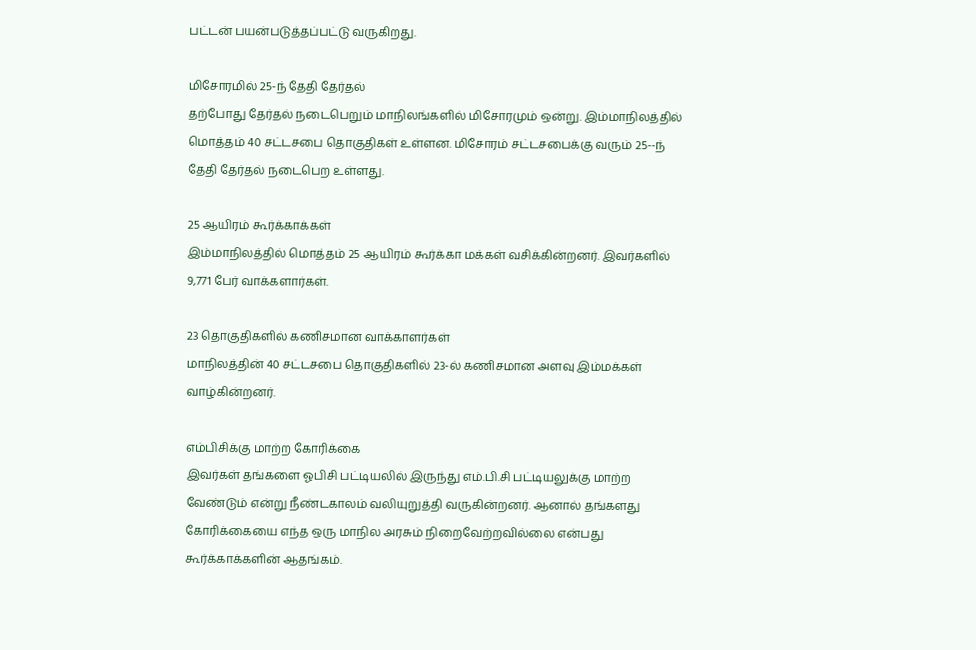பட்டன் பயன்படுத்தப்பட்டு வருகிறது.

மிசோரமில் 25-ந் தேதி தேர்தல்
தற்போது தேர்தல் நடைபெறும் மாநிலங்களில் மிசோரமும் ஒன்று. இம்மாநிலத்தில் மொத்தம் 40 சட்டசபை தொகுதிகள் உள்ளன. மிசோரம் சட்டசபைக்கு வரும் 25--ந் தேதி தேர்தல் நடைபெற உள்ளது.

25 ஆயிரம் கூர்க்காக்கள்
இம்மாநிலத்தில் மொத்தம் 25 ஆயிரம் கூர்க்கா மக்கள் வசிக்கின்றனர். இவர்களில் 9,771 பேர் வாக்களார்கள்.

23 தொகுதிகளில் கணிசமான வாக்காளர்கள்
மாநிலத்தின் 40 சட்டசபை தொகுதிகளில் 23-ல் கணிசமான அளவு இம்மக்கள் வாழ்கின்றனர்.

எம்பிசிக்கு மாற்ற கோரிக்கை
இவர்கள் தங்களை ஓபிசி பட்டியலில் இருந்து எம்.பி.சி பட்டியலுக்கு மாற்ற வேண்டும் என்று நீண்டகாலம் வலியுறுத்தி வருகின்றனர். ஆனால் தங்களது கோரிக்கையை எந்த ஒரு மாநில அரசும் நிறைவேற்றவில்லை என்பது கூர்க்காக்களின் ஆதங்கம்.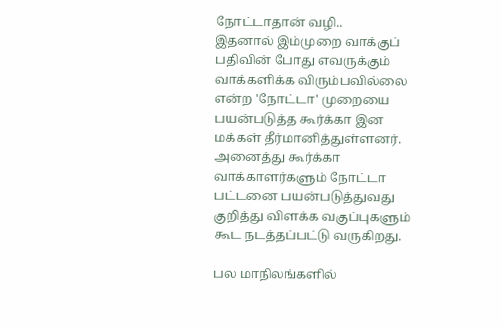நோட்டாதான் வழி..
இதனால் இம்முறை வாக்குப் பதிவின் போது எவருக்கும் வாக்களிக்க விரும்பவில்லை என்ற 'நோட்டா' முறையை பயன்படுத்த கூர்க்கா இன மக்கள் தீர்மானித்துள்ளனர். அனைத்து கூர்க்கா வாக்காளர்களும் நோட்டா பட்டனை பயன்படுத்துவது குறித்து விளக்க வகுப்புகளும் கூட நடத்தப்பட்டு வருகிறது.

பல மாநிலங்களில்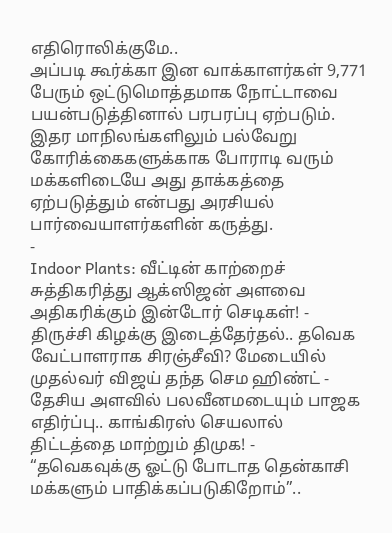எதிரொலிக்குமே..
அப்படி கூர்க்கா இன வாக்காளர்கள் 9,771 பேரும் ஒட்டுமொத்தமாக நோட்டாவை பயன்படுத்தினால் பரபரப்பு ஏற்படும். இதர மாநிலங்களிலும் பல்வேறு கோரிக்கைகளுக்காக போராடி வரும் மக்களிடையே அது தாக்கத்தை ஏற்படுத்தும் என்பது அரசியல் பார்வையாளர்களின் கருத்து.
-
Indoor Plants: வீட்டின் காற்றைச் சுத்திகரித்து ஆக்ஸிஜன் அளவை அதிகரிக்கும் இன்டோர் செடிகள்! -
திருச்சி கிழக்கு இடைத்தேர்தல்.. தவெக வேட்பாளராக சிரஞ்சீவி? மேடையில் முதல்வர் விஜய் தந்த செம ஹிண்ட் -
தேசிய அளவில் பலவீனமடையும் பாஜக எதிர்ப்பு.. காங்கிரஸ் செயலால் திட்டத்தை மாற்றும் திமுக! -
“தவெகவுக்கு ஓட்டு போடாத தென்காசி மக்களும் பாதிக்கப்படுகிறோம்”..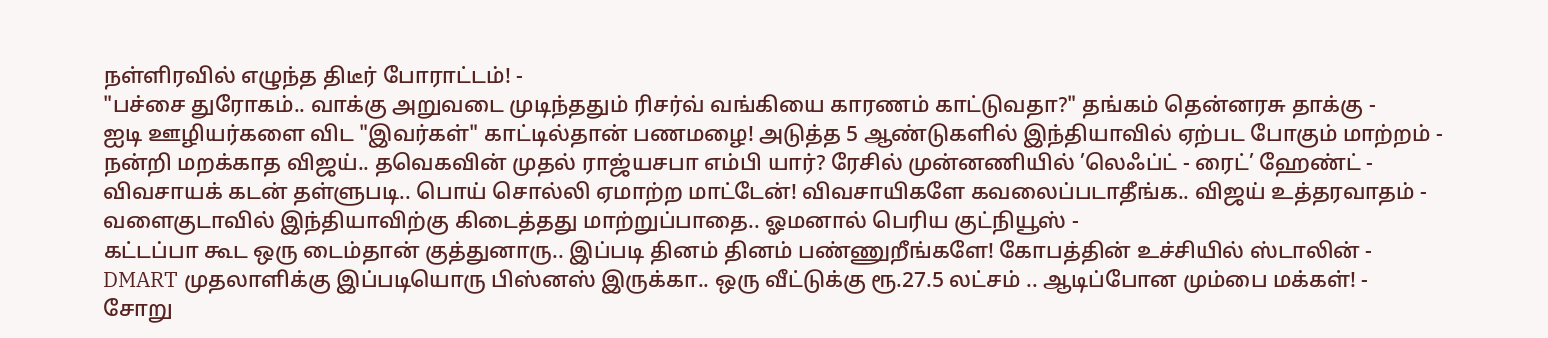நள்ளிரவில் எழுந்த திடீர் போராட்டம்! -
"பச்சை துரோகம்.. வாக்கு அறுவடை முடிந்ததும் ரிசர்வ் வங்கியை காரணம் காட்டுவதா?" தங்கம் தென்னரசு தாக்கு -
ஐடி ஊழியர்களை விட "இவர்கள்" காட்டில்தான் பணமழை! அடுத்த 5 ஆண்டுகளில் இந்தியாவில் ஏற்பட போகும் மாற்றம் -
நன்றி மறக்காத விஜய்.. தவெகவின் முதல் ராஜ்யசபா எம்பி யார்? ரேசில் முன்னணியில் ’லெஃப்ட் - ரைட்’ ஹேண்ட் -
விவசாயக் கடன் தள்ளுபடி.. பொய் சொல்லி ஏமாற்ற மாட்டேன்! விவசாயிகளே கவலைப்படாதீங்க.. விஜய் உத்தரவாதம் -
வளைகுடாவில் இந்தியாவிற்கு கிடைத்தது மாற்றுப்பாதை.. ஓமனால் பெரிய குட்நியூஸ் -
கட்டப்பா கூட ஒரு டைம்தான் குத்துனாரு.. இப்படி தினம் தினம் பண்ணுறீங்களே! கோபத்தின் உச்சியில் ஸ்டாலின் -
DMART முதலாளிக்கு இப்படியொரு பிஸ்னஸ் இருக்கா.. ஒரு வீட்டுக்கு ரூ.27.5 லட்சம் .. ஆடிப்போன மும்பை மக்கள்! -
சோறு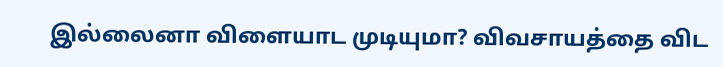இல்லைனா விளையாட முடியுமா? விவசாயத்தை விட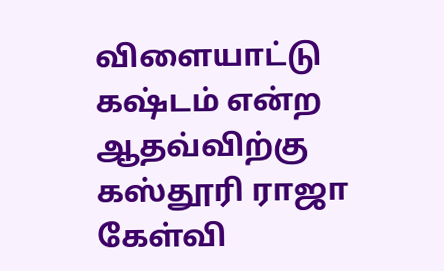விளையாட்டு கஷ்டம் என்ற ஆதவ்விற்கு கஸ்தூரி ராஜா கேள்வி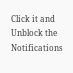Click it and Unblock the Notifications